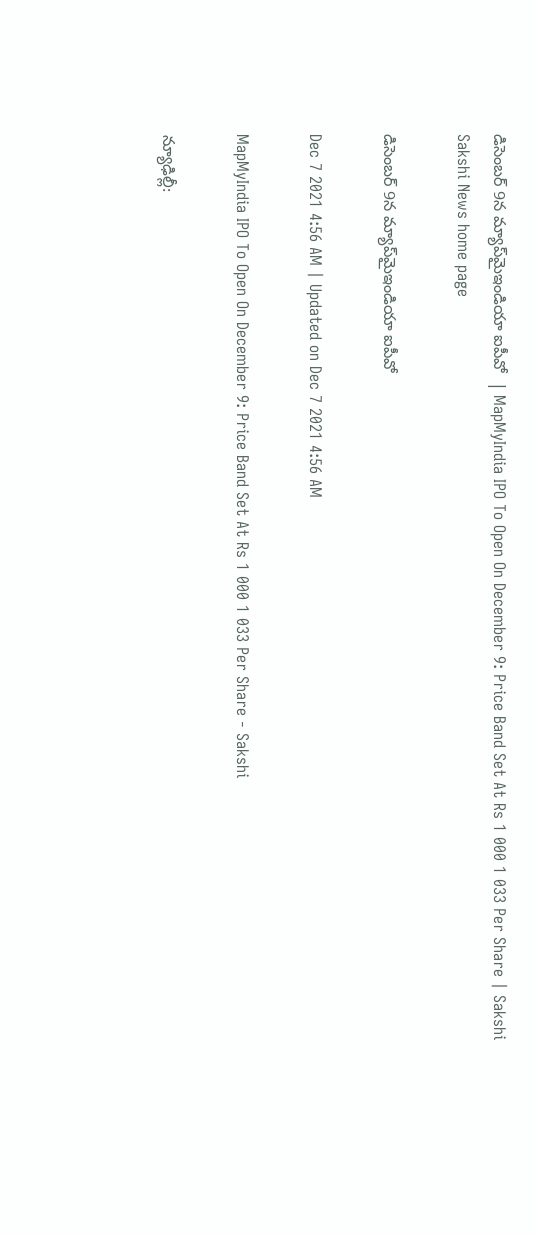డిసెంబర్‌ 9న మ్యాప్‌మైఇండియా ఐపీవో  | MapMyIndia IPO To Open On December 9: Price Band Set At Rs 1 000 1 033 Per Share | Sakshi
Sakshi News home page

డిసెంబర్‌ 9న మ్యాప్‌మైఇండియా ఐపీవో

Dec 7 2021 4:56 AM | Updated on Dec 7 2021 4:56 AM

MapMyIndia IPO To Open On December 9: Price Band Set At Rs 1 000 1 033 Per Share - Sakshi

న్యూఢిల్లీ: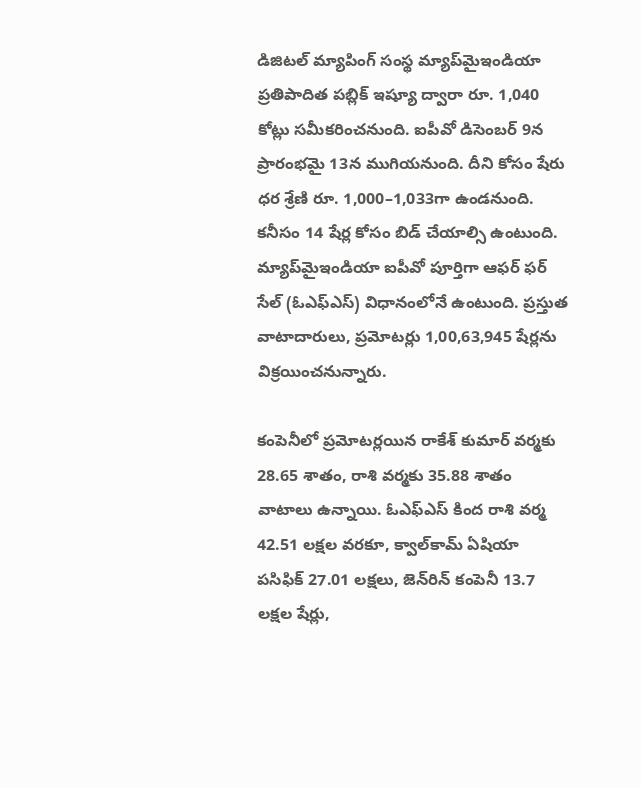డిజిటల్‌ మ్యాపింగ్‌ సంస్థ మ్యాప్‌మైఇండియా ప్రతిపాదిత పబ్లిక్‌ ఇష్యూ ద్వారా రూ. 1,040 కోట్లు సమీకరించనుంది. ఐపీవో డిసెంబర్‌ 9న ప్రారంభమై 13న ముగియనుంది. దీని కోసం షేరు ధర శ్రేణి రూ. 1,000–1,033గా ఉండనుంది. కనీసం 14 షేర్ల కోసం బిడ్‌ చేయాల్సి ఉంటుంది. మ్యాప్‌మైఇండియా ఐపీవో పూర్తిగా ఆఫర్‌ ఫర్‌ సేల్‌ (ఓఎఫ్‌ఎస్‌) విధానంలోనే ఉంటుంది. ప్రస్తుత వాటాదారులు, ప్రమోటర్లు 1,00,63,945 షేర్లను విక్రయించనున్నారు.

కంపెనీలో ప్రమోటర్లయిన రాకేశ్‌ కుమార్‌ వర్మకు 28.65 శాతం, రాశి వర్మకు 35.88 శాతం వాటాలు ఉన్నాయి. ఓఎఫ్‌ఎస్‌ కింద రాశి వర్మ 42.51 లక్షల వరకూ, క్వాల్‌కామ్‌ ఏషియా పసిఫిక్‌ 27.01 లక్షలు, జెన్‌రిన్‌ కంపెనీ 13.7 లక్షల షేర్లు,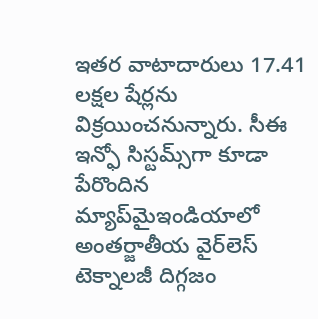ఇతర వాటాదారులు 17.41 లక్షల షేర్లను విక్రయించనున్నారు. సీఈ ఇన్ఫో సిస్టమ్స్‌గా కూడా పేరొందిన మ్యాప్‌మైఇండియాలో అంతర్జాతీయ వైర్‌లెస్‌ టెక్నాలజీ దిగ్గజం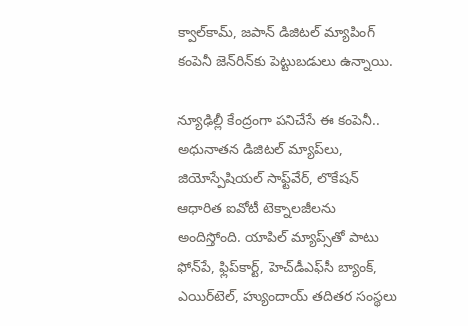క్వాల్‌కామ్, జపాన్‌ డిజిటల్‌ మ్యాపింగ్‌ కంపెనీ జెన్‌రిన్‌కు పెట్టుబడులు ఉన్నాయి.

న్యూఢిల్లీ కేంద్రంగా పనిచేసే ఈ కంపెనీ.. అధునాతన డిజిటల్‌ మ్యాప్‌లు, జియోస్పేషియల్‌ సాఫ్ట్‌వేర్, లొకేషన్‌ ఆధారిత ఐవోటీ టెక్నాలజీలను అందిస్తోంది. యాపిల్‌ మ్యాప్స్‌తో పాటు ఫోన్‌పే, ఫ్లిప్‌కార్ట్, హెచ్‌డీఎఫ్‌సీ బ్యాంక్, ఎయిర్‌టెల్, హ్యుందాయ్‌ తదితర సంస్థలు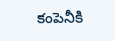కంపెనీకి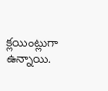క్లయింట్లుగా ఉన్నాయి.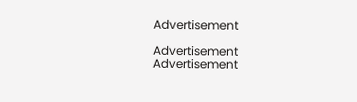Advertisement

Advertisement
Advertisement